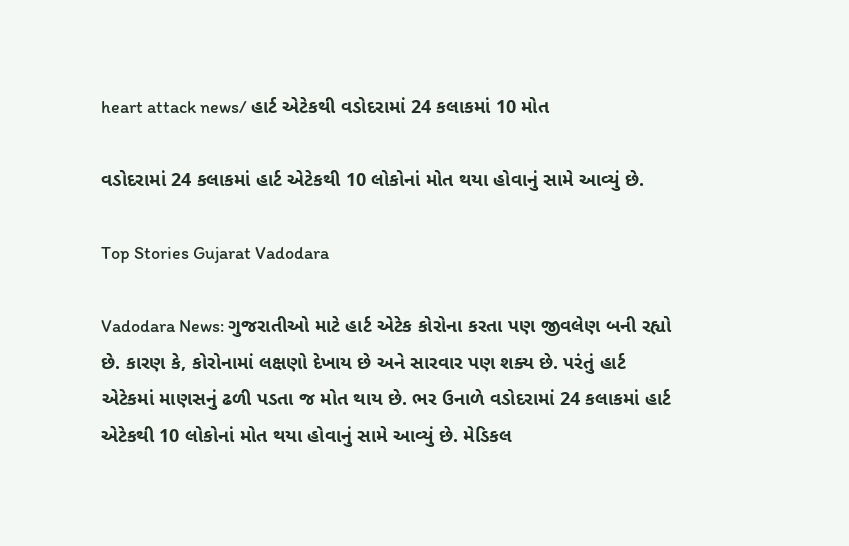heart attack news/ હાર્ટ એટેકથી વડોદરામાં 24 કલાકમાં 10 મોત

વડોદરામાં 24 કલાકમાં હાર્ટ એટેકથી 10 લોકોનાં મોત થયા હોવાનું સામે આવ્યું છે.

Top Stories Gujarat Vadodara

Vadodara News: ગુજરાતીઓ માટે હાર્ટ એટેક કોરોના કરતા પણ જીવલેણ બની રહ્યો છે. કારણ કે, કોરોનામાં લક્ષણો દેખાય છે અને સારવાર પણ શક્ય છે. પરંતું હાર્ટ એટેકમાં માણસનું ઢળી પડતા જ મોત થાય છે. ભર ઉનાળે વડોદરામાં 24 કલાકમાં હાર્ટ એટેકથી 10 લોકોનાં મોત થયા હોવાનું સામે આવ્યું છે. મેડિકલ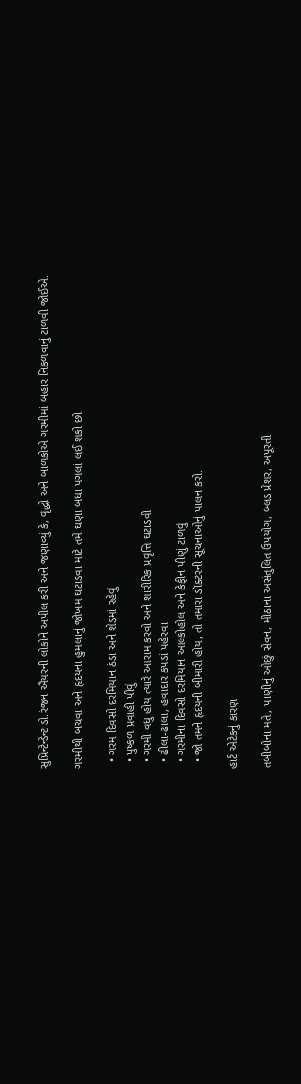સુપ્રિન્ટેન્ડેન્ટ ડો.રંજન ઐયરની લોકોને અપીલ કરી અને જણાવ્યું કે, વૃદ્ધો અને બાળકોએ ગરમીમાં બહાર નિકળવાનું ટાળવી જોઈએ.

ગરમીથી બચવા અને હૃદયના હુમલાનું જોખમ ઘટાડવા માટે તમે ઘણા બધા પગલાં લઈ શકો છો

  • ગરમ દિવસો દરમિયાન ઠંડા અને શેડમાં રહેવું
  • પુષ્કળ પ્રવાહી પીવું
  • ગરમી વધુ હોય ત્યારે આરામ કરવો અને શારીરિક પ્રવૃત્તિ ઘટાડવી
  • ઢીલા-ઢાલા, હવાદાર કપડાં પહેરવા
  • ગરમીના દિવસો દરમિયાન આલ્કોહોલ અને કેફીન પીણું ટાળવું
  • જો તમને હૃદયની બીમારી હોય, તો તમારા ડૉક્ટરની સૂચનાઓનું પાલન કરો.

હાર્ટ એટેકનું કારણ

તબીબોના મતે, પાણીનું ઓછું સેવન, મીઠાના અસંતુલિત ઉપયોગ, બ્લડ પ્રેશર, અપૂરતી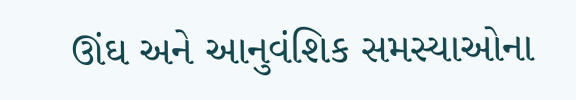ઊંઘ અને આનુવંશિક સમસ્યાઓના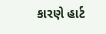કારણે હાર્ટ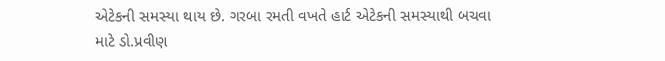એટેકની સમસ્યા થાય છે. ગરબા રમતી વખતે હાર્ટ એટેકની સમસ્યાથી બચવા માટે ડો.પ્રવીણ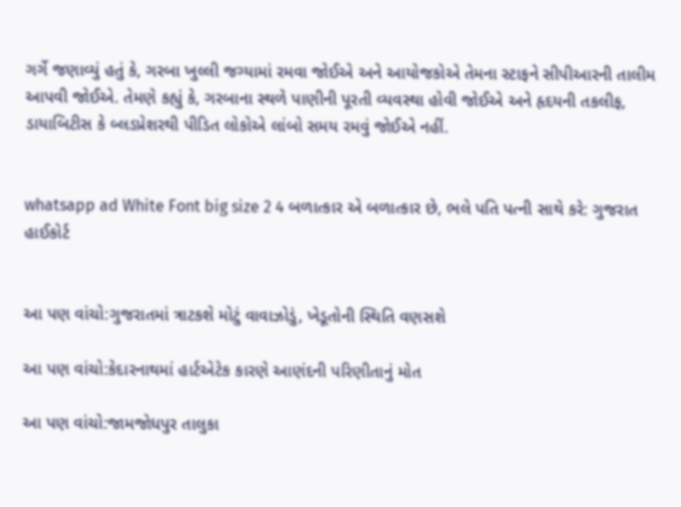ગર્ગે જણાવ્યું હતું કે, ગરબા ખુલ્લી જગ્યામાં રમવા જોઈએ અને આયોજકોએ તેમના સ્ટાફને સીપીઆરની તાલીમ આપવી જોઈએ. તેમણે કહ્યું કે, ગરબાના સ્થળે પાણીની પૂરતી વ્યવસ્થા હોવી જોઈએ અને હૃદયની તકલીફ, ડાયાબિટીસ કે બ્લડપ્રેશરથી પીડિત લોકોએ લાંબો સમય રમવું જોઈએ નહીં.


whatsapp ad White Font big size 2 4 બળાત્કાર એ બળાત્કાર છે, ભલે પતિ પત્ની સાથે કરે: ગુજરાત હાઈકોર્ટ


આ પણ વાંચો:ગુજરાતમાં ત્રાટકશે મોટું વાવાઝોડું, ખેડૂતોની સ્થિતિ વણસશે

આ પણ વાંચો:કેદારનાથમાં હાર્ટએટેક કારણે આણંદની પરિણીતાનું મોત

આ પણ વાંચો:જામજોધપુર તાલુકા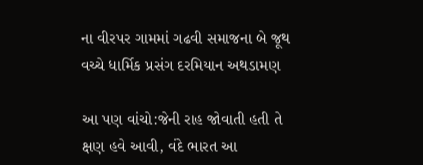ના વીરપર ગામમાં ગઢવી સમાજના બે જૂથ વચ્ચે ધાર્મિક પ્રસંગ દરમિયાન અથડામણ

આ પણ વાંચો:જેની રાહ જોવાતી હતી તે ક્ષણ હવે આવી, વંદે ભારત આ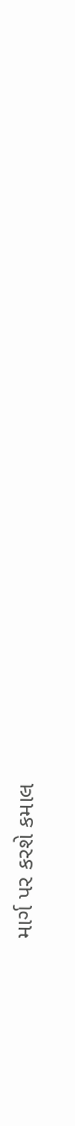માર્ગ પર કરશે કમાલ